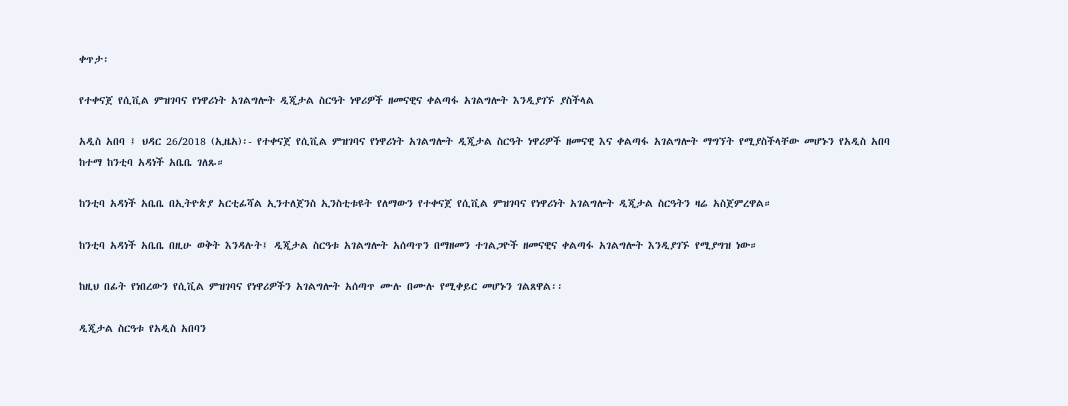ቀጥታ፡

የተቀናጀ የሲቪል ምዝገባና የነዋሪነት አገልግሎት ዲጂታል ስርዓት ነዋሪዎች ዘመናዊና ቀልጣፋ አገልግሎት እንዲያገኙ ያስችላል

አዲስ አበባ ፤ ህዳር 26/2018 (ኢዜአ)፡- የተቀናጀ የሲቪል ምዝገባና የነዋሪነት አገልግሎት ዲጂታል ስርዓት ነዋሪዎች ዘመናዊ እና ቀልጣፋ አገልግሎት ማግኘት የሚያስችላቸው መሆኑን የአዲስ አበባ ከተማ ከንቲባ አዳነች አቤቤ ገለጹ።

ከንቲባ አዳነች አቤቤ በኢትዮጵያ አርቲፊሻል ኢንተለጀንስ ኢንስቲቱዩት የለማውን የተቀናጀ የሲቪል ምዝገባና የነዋሪነት አገልግሎት ዲጂታል ስርዓትን ዛሬ አስጀምረዋል።

ከንቲባ አዳነች አቤቤ በዚሁ ወቅት እንዳሉት፤ ዲጂታል ስርዓቱ አገልግሎት አሰጣጥን በማዘመን ተገልጋዮች ዘመናዊና ቀልጣፋ አገልግሎት እንዲያገኙ የሚያግዝ ነው።

ከዚህ በፊት የነበረውን የሲቪል ምዝገባና የነዋሪዎችን አገልግሎት አሰጣጥ ሙሉ በሙሉ የሚቀይር መሆኑን ገልጸዋል፡፡

ዲጂታል ስርዓቱ የአዲስ አበባን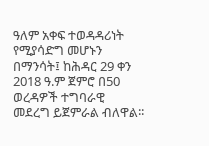ዓለም አቀፍ ተወዳዳሪነት የሚያሳድግ መሆኑን በማንሳት፤ ከሕዳር 29 ቀን 2018 ዓ.ም ጀምሮ በ50 ወረዳዎች ተግባራዊ መደረግ ይጀምራል ብለዋል፡፡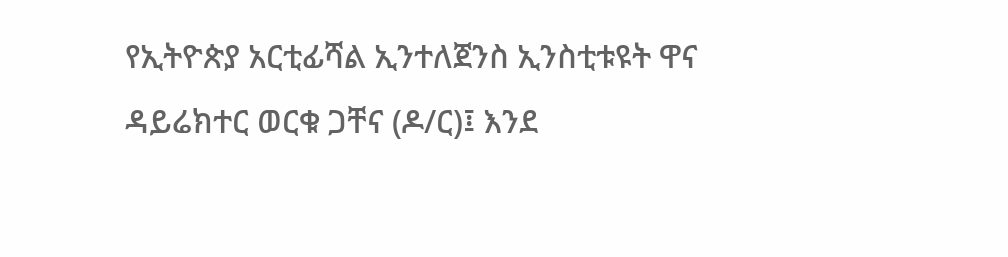የኢትዮጵያ አርቲፊሻል ኢንተለጀንስ ኢንስቲቱዩት ዋና ዳይሬክተር ወርቁ ጋቸና (ዶ/ር)፤ እንደ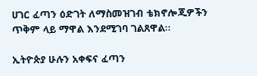ሀገር ፈጣን ዕድገት ለማስመዝገብ ቴክኖሎጂዎችን ጥቅም ላይ ማዋል እንደሚገባ ገልጸዋል፡፡

ኢትዮጵያ ሁሉን አቀፍና ፈጣን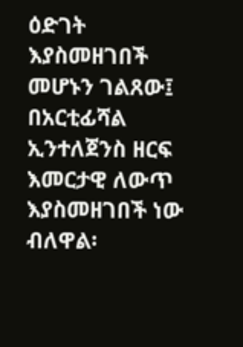ዕድገት እያስመዘገበች መሆኑን ገልጸው፤ በአርቲፊሻል ኢንተለጀንስ ዘርፍ እመርታዊ ለውጥ እያስመዘገበች ነው ብለዋል፡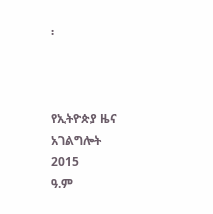፡



የኢትዮጵያ ዜና አገልግሎት
2015
ዓ.ም